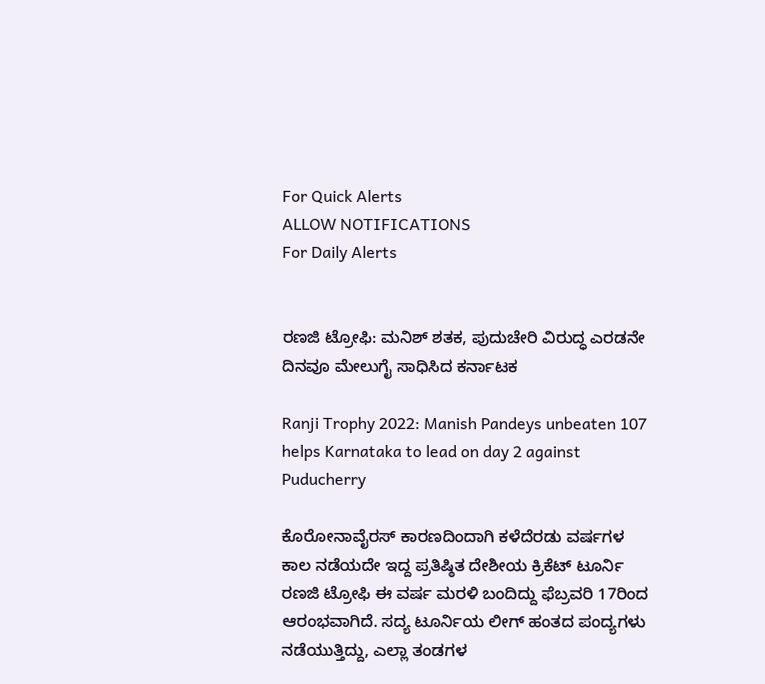For Quick Alerts
ALLOW NOTIFICATIONS
For Daily Alerts


ರಣಜಿ ಟ್ರೋಫಿ: ಮನಿಶ್ ಶತಕ, ಪುದುಚೇರಿ ವಿರುದ್ಧ ಎರಡನೇ ದಿನವೂ ಮೇಲುಗೈ ಸಾಧಿಸಿದ ಕರ್ನಾಟಕ

Ranji Trophy 2022: Manish Pandeys unbeaten 107 helps Karnataka to lead on day 2 against Puducherry

ಕೊರೋನಾವೈರಸ್ ಕಾರಣದಿಂದಾಗಿ ಕಳೆದೆರಡು ವರ್ಷಗಳ ಕಾಲ ನಡೆಯದೇ ಇದ್ದ ಪ್ರತಿಷ್ಠಿತ ದೇಶೀಯ ಕ್ರಿಕೆಟ್ ಟೂರ್ನಿ ರಣಜಿ ಟ್ರೋಫಿ ಈ ವರ್ಷ ಮರಳಿ ಬಂದಿದ್ದು ಫೆಬ್ರವರಿ 17ರಿಂದ ಆರಂಭವಾಗಿದೆ. ಸದ್ಯ ಟೂರ್ನಿಯ ಲೀಗ್ ಹಂತದ ಪಂದ್ಯಗಳು ನಡೆಯುತ್ತಿದ್ದು, ಎಲ್ಲಾ ತಂಡಗಳ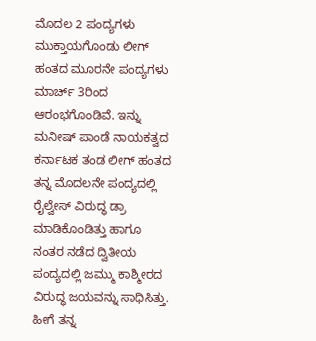ಮೊದಲ 2 ಪಂದ್ಯಗಳು ಮುಕ್ತಾಯಗೊಂಡು ಲೀಗ್ ಹಂತದ ಮೂರನೇ ಪಂದ್ಯಗಳು ಮಾರ್ಚ್ 3ರಿಂದ ಆರಂಭಗೊಂಡಿವೆ. ಇನ್ನು ಮನೀಷ್ ಪಾಂಡೆ ನಾಯಕತ್ವದ ಕರ್ನಾಟಕ ತಂಡ ಲೀಗ್ ಹಂತದ ತನ್ನ ಮೊದಲನೇ ಪಂದ್ಯದಲ್ಲಿ ರೈಲ್ವೇಸ್ ವಿರುದ್ಧ ಡ್ರಾ ಮಾಡಿಕೊಂಡಿತ್ತು ಹಾಗೂ ನಂತರ ನಡೆದ ದ್ವಿತೀಯ ಪಂದ್ಯದಲ್ಲಿ ಜಮ್ಮು ಕಾಶ್ಮೀರದ ವಿರುದ್ಧ ಜಯವನ್ನು ಸಾಧಿಸಿತ್ತು. ಹೀಗೆ ತನ್ನ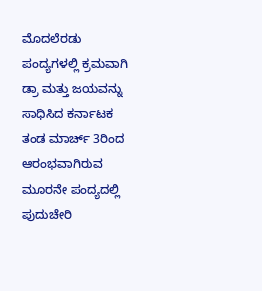ಮೊದಲೆರಡು ಪಂದ್ಯಗಳಲ್ಲಿ ಕ್ರಮವಾಗಿ ಡ್ರಾ ಮತ್ತು ಜಯವನ್ನು ಸಾಧಿಸಿದ ಕರ್ನಾಟಕ ತಂಡ ಮಾರ್ಚ್ 3ರಿಂದ ಆರಂಭವಾಗಿರುವ ಮೂರನೇ ಪಂದ್ಯದಲ್ಲಿ ಪುದುಚೇರಿ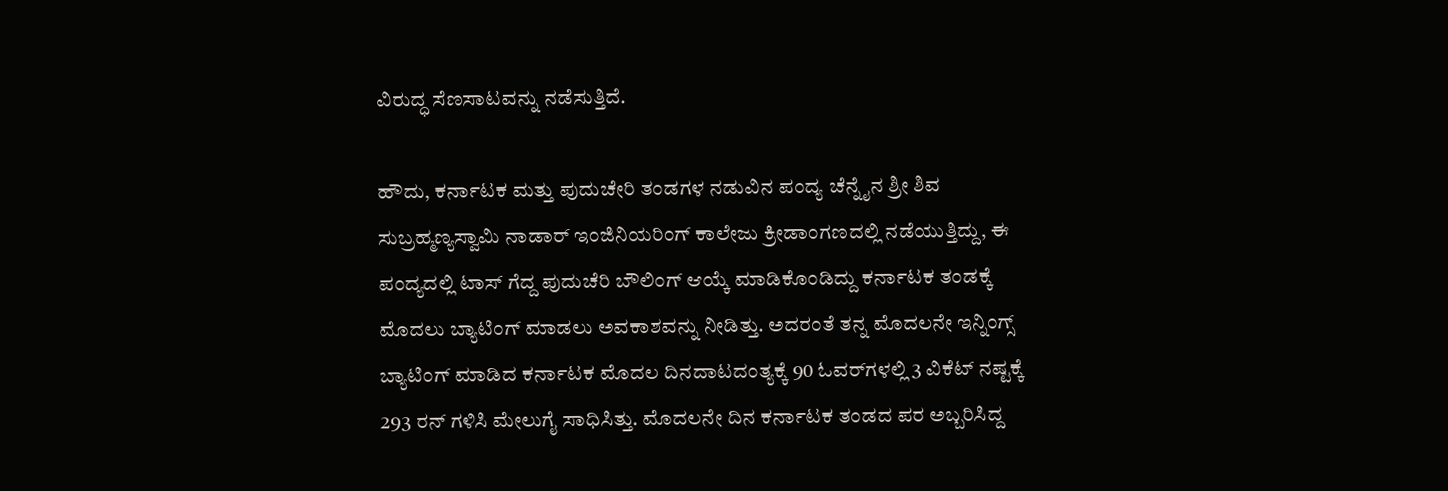ವಿರುದ್ಧ ಸೆಣಸಾಟವನ್ನು ನಡೆಸುತ್ತಿದೆ.

ಹೌದು, ಕರ್ನಾಟಕ ಮತ್ತು ಪುದುಚೇರಿ ತಂಡಗಳ ನಡುವಿನ ಪಂದ್ಯ ಚೆನ್ನೈನ ಶ್ರೀ ಶಿವ ಸುಬ್ರಹ್ಮಣ್ಯಸ್ವಾಮಿ ನಾಡಾರ್ ಇಂಜಿನಿಯರಿಂಗ್ ಕಾಲೇಜು ಕ್ರೀಡಾಂಗಣದಲ್ಲಿ ನಡೆಯುತ್ತಿದ್ದು, ಈ ಪಂದ್ಯದಲ್ಲಿ ಟಾಸ್ ಗೆದ್ದ ಪುದುಚೆರಿ ಬೌಲಿಂಗ್ ಆಯ್ಕೆ ಮಾಡಿಕೊಂಡಿದ್ದು ಕರ್ನಾಟಕ ತಂಡಕ್ಕೆ ಮೊದಲು ಬ್ಯಾಟಿಂಗ್ ಮಾಡಲು ಅವಕಾಶವನ್ನು ನೀಡಿತ್ತು. ಅದರಂತೆ ತನ್ನ ಮೊದಲನೇ ಇನ್ನಿಂಗ್ಸ್ ಬ್ಯಾಟಿಂಗ್ ಮಾಡಿದ ಕರ್ನಾಟಕ ಮೊದಲ ದಿನದಾಟದಂತ್ಯಕ್ಕೆ 90 ಓವರ್‌ಗಳಲ್ಲಿ 3 ವಿಕೆಟ್ ನಷ್ಟಕ್ಕೆ 293 ರನ್ ಗಳಿಸಿ ಮೇಲುಗೈ ಸಾಧಿಸಿತ್ತು. ಮೊದಲನೇ ದಿನ ಕರ್ನಾಟಕ ತಂಡದ ಪರ ಅಬ್ಬರಿಸಿದ್ದ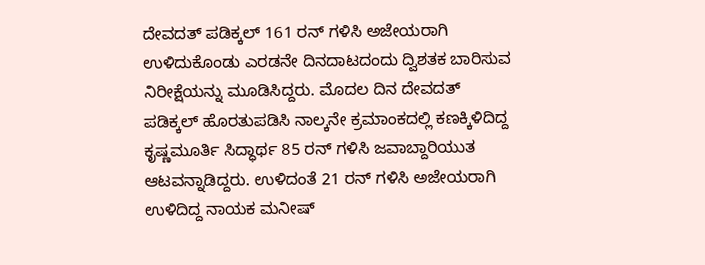ದೇವದತ್ ಪಡಿಕ್ಕಲ್ 161 ರನ್ ಗಳಿಸಿ ಅಜೇಯರಾಗಿ ಉಳಿದುಕೊಂಡು ಎರಡನೇ ದಿನದಾಟದಂದು ದ್ವಿಶತಕ ಬಾರಿಸುವ ನಿರೀಕ್ಷೆಯನ್ನು ಮೂಡಿಸಿದ್ದರು. ಮೊದಲ ದಿನ ದೇವದತ್ ಪಡಿಕ್ಕಲ್ ಹೊರತುಪಡಿಸಿ ನಾಲ್ಕನೇ ಕ್ರಮಾಂಕದಲ್ಲಿ ಕಣಕ್ಕಿಳಿದಿದ್ದ ಕೃಷ್ಣಮೂರ್ತಿ ಸಿದ್ಧಾರ್ಥ 85 ರನ್ ಗಳಿಸಿ ಜವಾಬ್ದಾರಿಯುತ ಆಟವನ್ನಾಡಿದ್ದರು. ಉಳಿದಂತೆ 21 ರನ್ ಗಳಿಸಿ ಅಜೇಯರಾಗಿ ಉಳಿದಿದ್ದ ನಾಯಕ ಮನೀಷ್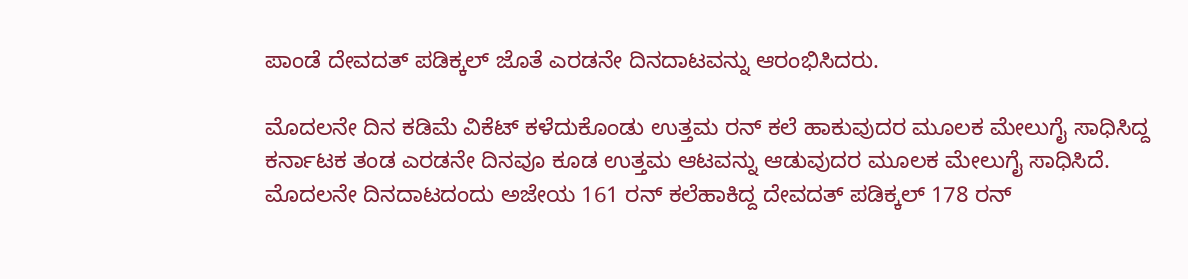ಪಾಂಡೆ ದೇವದತ್ ಪಡಿಕ್ಕಲ್ ಜೊತೆ ಎರಡನೇ ದಿನದಾಟವನ್ನು ಆರಂಭಿಸಿದರು.

ಮೊದಲನೇ ದಿನ ಕಡಿಮೆ ವಿಕೆಟ್ ಕಳೆದುಕೊಂಡು ಉತ್ತಮ ರನ್ ಕಲೆ ಹಾಕುವುದರ ಮೂಲಕ ಮೇಲುಗೈ ಸಾಧಿಸಿದ್ದ ಕರ್ನಾಟಕ ತಂಡ ಎರಡನೇ ದಿನವೂ ಕೂಡ ಉತ್ತಮ ಆಟವನ್ನು ಆಡುವುದರ ಮೂಲಕ ಮೇಲುಗೈ ಸಾಧಿಸಿದೆ. ಮೊದಲನೇ ದಿನದಾಟದಂದು ಅಜೇಯ 161 ರನ್ ಕಲೆಹಾಕಿದ್ದ ದೇವದತ್ ಪಡಿಕ್ಕಲ್ 178 ರನ್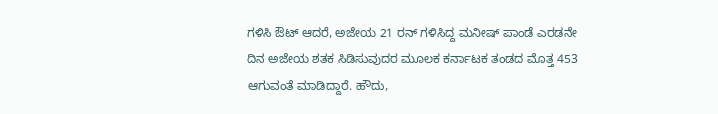ಗಳಿಸಿ ಔಟ್ ಆದರೆ, ಅಜೇಯ 21 ರನ್ ಗಳಿಸಿದ್ದ ಮನೀಷ್ ಪಾಂಡೆ ಎರಡನೇ ದಿನ ಅಜೇಯ ಶತಕ ಸಿಡಿಸುವುದರ ಮೂಲಕ ಕರ್ನಾಟಕ ತಂಡದ ಮೊತ್ತ 453 ಆಗುವಂತೆ ಮಾಡಿದ್ದಾರೆ. ಹೌದು,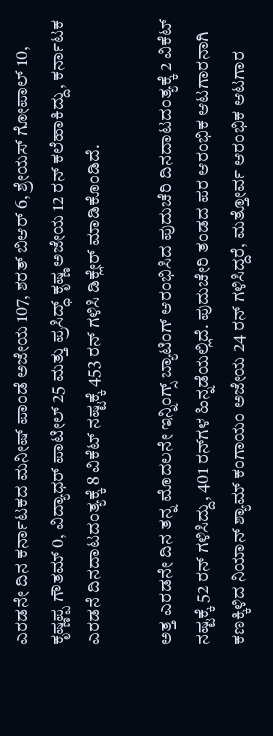ಎರಡನೇ ದಿನ ಕರ್ನಾಟಕದ ಮನೀಷ್ ಪಾಂಡೆ ಅಜೇಯ 107, ಶರತ್ ಬಿಆರ್ 6, ಶ್ರೇಯಸ್ ಗೋಪಾಲ್ 10, ಕೃಷ್ಣಪ್ಪ ಗೌತಮ್ 0, ವಿದ್ಯಾಧರ್ ಪಾಟೀಲ್ 25 ಮತ್ತು ಪ್ರಸಿದ್ಧ್ ಕೃಷ್ಣ ಅಜೇಯ 12 ರನ್ ಕಲೆಹಾಕಿದ್ದು, ಕರ್ನಾಟಕ ಎರಡನೆ ದಿನದಾಟದಂತ್ಯಕ್ಕೆ 8 ವಿಕೆಟ್ ನಷ್ಟಕ್ಕೆ 453 ರನ್ ಗಳಿಸಿ ಡಿಕ್ಲೇರ್ ಮಾಡಿಕೊಂಡಿದೆ.

ಅತ್ತ ಎರಡನೇ ದಿನ ತನ್ನ ಮೊದಲನೇ ಇನ್ನಿಂಗ್ಸ್ ಬ್ಯಾಟಿಂಗ್ ಆರಂಭಿಸಿದ ಪುದುಚೆರಿ ದಿನದಾಟದಂತ್ಯಕ್ಕೆ 2 ವಿಕೆಟ್ ನಷ್ಟಕ್ಕೆ 52 ರನ್ ಗಳಿಸಿದ್ದು, 401 ರನ್‌ಗಳ ಹಿನ್ನಡೆಯಲ್ಲಿದೆ. ಪುದುಚೇರಿ ತಂಡದ ಪರ ಆರಂಭಿಕ ಆಟಗಾರನಾಗಿ ಕಣಕ್ಕಿಳಿದ ನಿಯಾನ್ ಶ್ಯಾಮ್ ಕಂಗಾಯಂ ಅಜೇಯ 24 ರನ್ ಗಳಿಸಿದ್ದರೆ, ಮತ್ತೋರ್ವ ಆರಂಭಿಕ ಆಟಗಾರ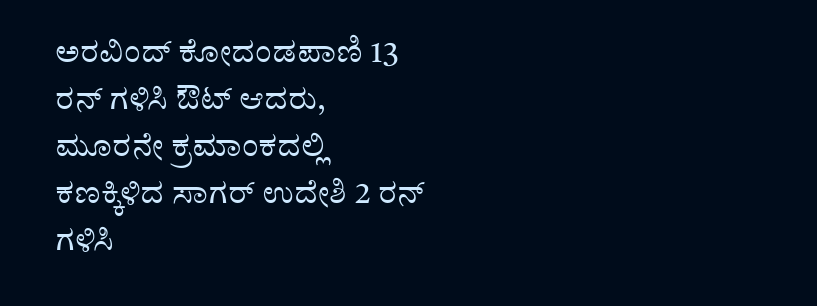ಅರವಿಂದ್ ಕೋದಂಡಪಾಣಿ 13 ರನ್ ಗಳಿಸಿ ಔಟ್ ಆದರು, ಮೂರನೇ ಕ್ರಮಾಂಕದಲ್ಲಿ ಕಣಕ್ಕಿಳಿದ ಸಾಗರ್ ಉದೇಶಿ 2 ರನ್ ಗಳಿಸಿ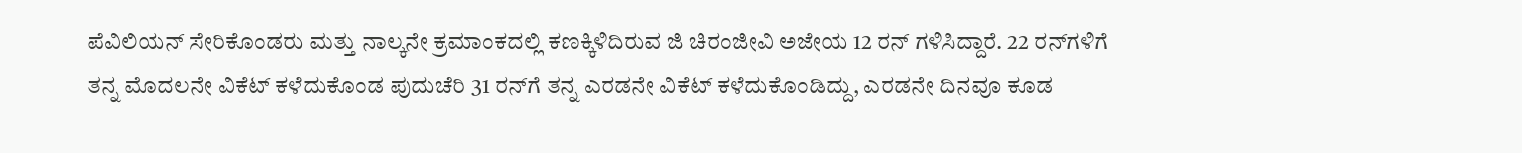ಪೆವಿಲಿಯನ್ ಸೇರಿಕೊಂಡರು ಮತ್ತು ನಾಲ್ಕನೇ ಕ್ರಮಾಂಕದಲ್ಲಿ ಕಣಕ್ಕಿಳಿದಿರುವ ಜಿ ಚಿರಂಜೀವಿ ಅಜೇಯ 12 ರನ್ ಗಳಿಸಿದ್ದಾರೆ. 22 ರನ್‌ಗಳಿಗೆ ತನ್ನ ಮೊದಲನೇ ವಿಕೆಟ್ ಕಳೆದುಕೊಂಡ ಪುದುಚೆರಿ 31 ರನ್‌ಗೆ ತನ್ನ ಎರಡನೇ ವಿಕೆಟ್ ಕಳೆದುಕೊಂಡಿದ್ದು, ಎರಡನೇ ದಿನವೂ ಕೂಡ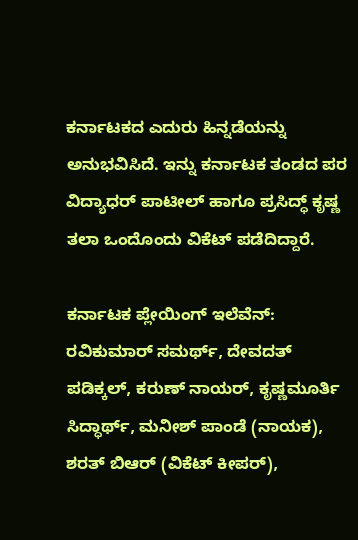ಕರ್ನಾಟಕದ ಎದುರು ಹಿನ್ನಡೆಯನ್ನು ಅನುಭವಿಸಿದೆ. ಇನ್ನು ಕರ್ನಾಟಕ ತಂಡದ ಪರ ವಿದ್ಯಾಧರ್ ಪಾಟೀಲ್ ಹಾಗೂ ಪ್ರಸಿದ್ಧ್ ಕೃಷ್ಣ ತಲಾ ಒಂದೊಂದು ವಿಕೆಟ್ ಪಡೆದಿದ್ದಾರೆ.

ಕರ್ನಾಟಕ ಪ್ಲೇಯಿಂಗ್ ಇಲೆವೆನ್: ರವಿಕುಮಾರ್ ಸಮರ್ಥ್, ದೇವದತ್ ಪಡಿಕ್ಕಲ್, ಕರುಣ್ ನಾಯರ್, ಕೃಷ್ಣಮೂರ್ತಿ ಸಿದ್ಧಾರ್ಥ್, ಮನೀಶ್ ಪಾಂಡೆ (ನಾಯಕ), ಶರತ್ ಬಿಆರ್ (ವಿಕೆಟ್ ಕೀಪರ್),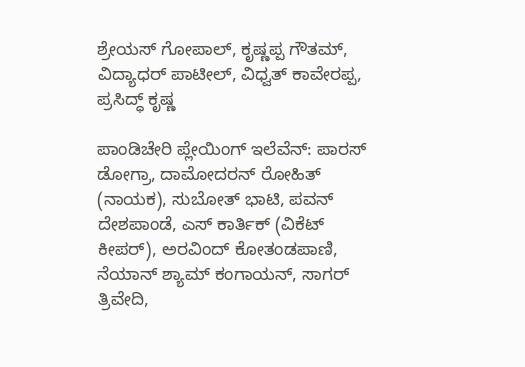ಶ್ರೇಯಸ್ ಗೋಪಾಲ್, ಕೃಷ್ಣಪ್ಪ ಗೌತಮ್, ವಿದ್ಯಾಧರ್ ಪಾಟೀಲ್, ವಿಧ್ವತ್ ಕಾವೇರಪ್ಪ, ಪ್ರಸಿದ್ಧ್ ಕೃಷ್ಣ

ಪಾಂಡಿಚೇರಿ ಪ್ಲೇಯಿಂಗ್ ಇಲೆವೆನ್: ಪಾರಸ್ ಡೋಗ್ರಾ, ದಾಮೋದರನ್ ರೋಹಿತ್ (ನಾಯಕ), ಸುಬೋತ್ ಭಾಟಿ, ಪವನ್ ದೇಶಪಾಂಡೆ, ಎಸ್ ಕಾರ್ತಿಕ್ (ವಿಕೆಟ್ ಕೀಪರ್), ಅರವಿಂದ್ ಕೋತಂಡಪಾಣಿ, ನೆಯಾನ್ ಶ್ಯಾಮ್ ಕಂಗಾಯನ್, ಸಾಗರ್ ತ್ರಿವೇದಿ,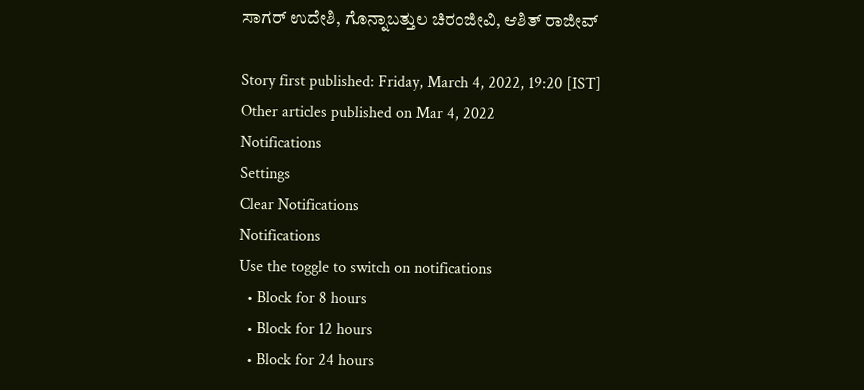ಸಾಗರ್ ಉದೇಶಿ, ಗೊನ್ನಾಬತ್ತುಲ ಚಿರಂಜೀವಿ, ಆಶಿತ್ ರಾಜೀವ್

Story first published: Friday, March 4, 2022, 19:20 [IST]
Other articles published on Mar 4, 2022
Notifications
Settings
Clear Notifications
Notifications
Use the toggle to switch on notifications
  • Block for 8 hours
  • Block for 12 hours
  • Block for 24 hours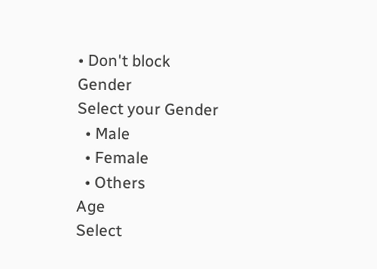• Don't block
Gender
Select your Gender
  • Male
  • Female
  • Others
Age
Select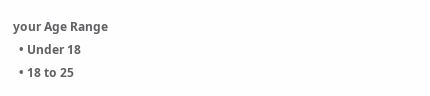your Age Range
  • Under 18
  • 18 to 25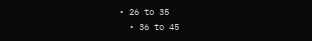• 26 to 35
  • 36 to 45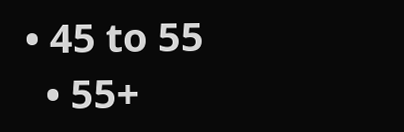• 45 to 55
  • 55+